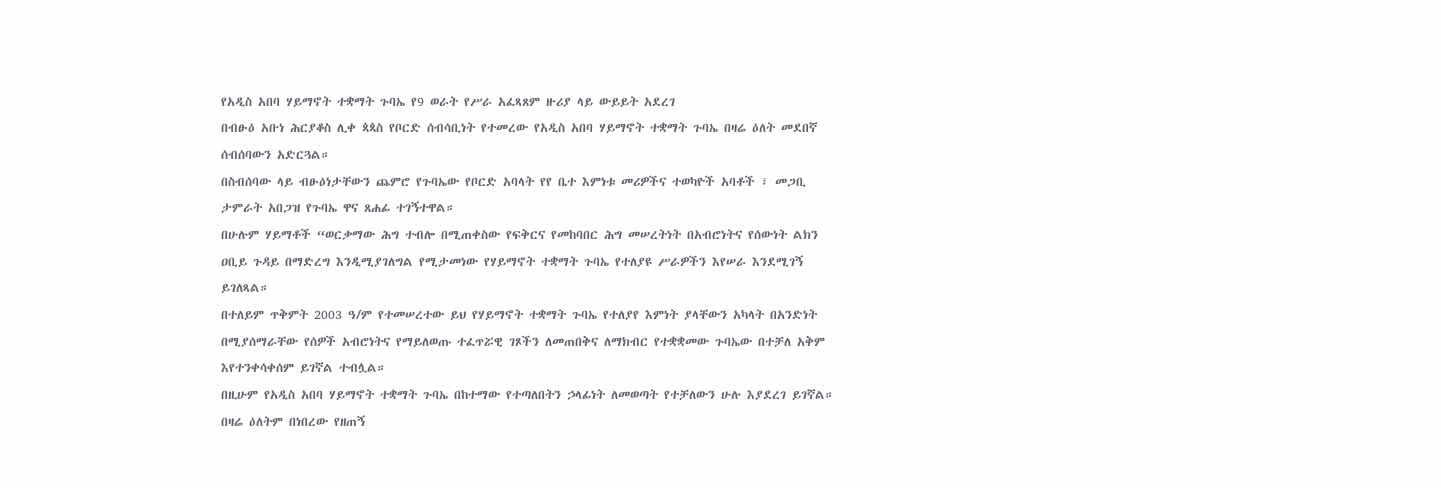የአዲስ አበባ ሃይማኖት ተቋማት ጉባኤ የ9 ወራት የሥራ አፈጻጸም ዙሪያ ላይ ውይይት አደረገ
በብፁዕ አቡነ ሕርያቆስ ሊቀ ጳጳስ የቦርድ ሰብሳቢነት የተመረው የአዲስ አበባ ሃይማኖት ተቋማት ጉባኤ በዛሬ ዕለት መደበኛ ሰብሰባውን አድርጓል።
በስብሰባው ላይ ብፁዕነታቸውን ጨምሮ የጉባኤው የቦርድ አባላት የየ ቤተ እምነቱ መሪዎችና ተወካዮች አባቶች ፣ መጋቢ ታምራት አበጋዝ የጉባኤ ዋና ጸሐፊ ተገኝተዋል።
በሁሉም ሃይማቶች “ወርቃማው ሕግ ተብሎ በሚጠቀስው የፍቅርና የመከባበር ሕግ መሠረትነት በአብሮነትና የሰውነት ልክን ዐቢይ ጉዳይ በማድረግ እንዲሚያገለግል የሚታመነው የሃይማኖት ተቋማት ጉባኤ የተለያዩ ሥራዎችን እየሠራ እንደሚገኝ ይገለጻል።
በተለይም ጥቅምት 2003 ዓ/ም የተመሠረተው ይህ የሃይማኖት ተቋማት ጉባኤ የተለያየ እምነት ያላቸውን አካላት በአንድነት በሚያሰማራቸው የሰዎች አብሮነትና የማይለወጡ ተፈጥሯዊ ገጾችን ለመጠበቅና ለማክብር የተቋቋመው ጉባኤው በተቻለ አቅም እየተንቀሳቀሰም ይገኛል ተብሏል።
በዚሁም የአዲስ አበባ ሃይማኖት ተቋማት ጉባኤ በከተማው የተጣለበትን ኃላፊነት ለመወጣት የተቻለውን ሁሉ እያደረገ ይገኛል።
በዛሬ ዕለትም በነበረው የዘጠኝ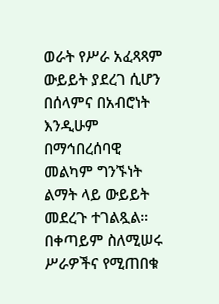ወራት የሥራ አፈጻጻም ውይይት ያደረገ ሲሆን በሰላምና በአብሮነት እንዲሁም በማኅበረሰባዊ መልካም ግንኙነት ልማት ላይ ውይይት መደረጉ ተገልጿል።
በቀጣይም ስለሚሠሩ ሥራዎችና የሚጠበቁ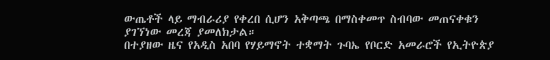ውጤቶች ላይ ማብራሪያ የቀረበ ሲሆን አቅጣጫ በማስቀመጥ ስብባው መጠናቀቁን ያገኘነው መረጃ ያመለክታል።
በተያዘው ዜና የአዲስ አበባ የሃይማኖት ተቋማት ጉባኤ የቦርድ አመራሮች የኢትዮጵያ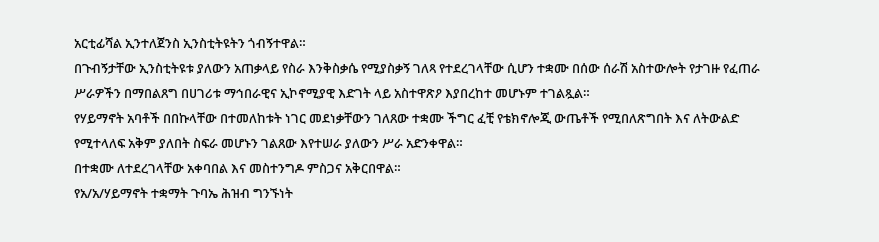አርቲፊሻል ኢንተለጀንስ ኢንስቲትዩትን ጎብኝተዋል።
በጉብኝታቸው ኢንስቲትዩቱ ያለውን አጠቃላይ የስራ እንቅስቃሴ የሚያስቃኝ ገለጻ የተደረገላቸው ሲሆን ተቋሙ በሰው ሰራሽ አስተውሎት የታገዙ የፈጠራ ሥራዎችን በማበልጸግ በሀገሪቱ ማኅበራዊና ኢኮኖሚያዊ እድገት ላይ አስተዋጽዖ እያበረከተ መሆኑም ተገልጿል።
የሃይማኖት አባቶች በበኩላቸው በተመለከቱት ነገር መደነቃቸውን ገለጸው ተቋሙ ችግር ፈቺ የቴክኖሎጂ ውጤቶች የሚበለጽግበት እና ለትውልድ የሚተላለፍ አቅም ያለበት ስፍራ መሆኑን ገልጸው እየተሠራ ያለውን ሥራ አድንቀዋል።
በተቋሙ ለተደረገላቸው አቀባበል እና መስተንግዶ ምስጋና አቅርበዋል።
የአ/አ/ሃይማኖት ተቋማት ጉባኤ ሕዝብ ግንኙነት